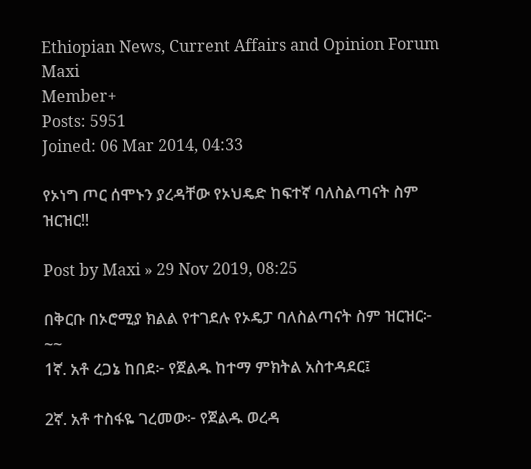Ethiopian News, Current Affairs and Opinion Forum
Maxi
Member+
Posts: 5951
Joined: 06 Mar 2014, 04:33

የኦነግ ጦር ሰሞኑን ያረዳቸው የኦህዴድ ከፍተኛ ባለስልጣናት ስም ዝርዝር!!

Post by Maxi » 29 Nov 2019, 08:25

በቅርቡ በኦሮሚያ ክልል የተገደሉ የኦዴፓ ባለስልጣናት ስም ዝርዝር፦
~~
1ኛ. አቶ ረጋኔ ከበደ፦ የጀልዱ ከተማ ምክትል አስተዳደር፤

2ኛ. አቶ ተስፋዬ ገረመው፦ የጀልዱ ወረዳ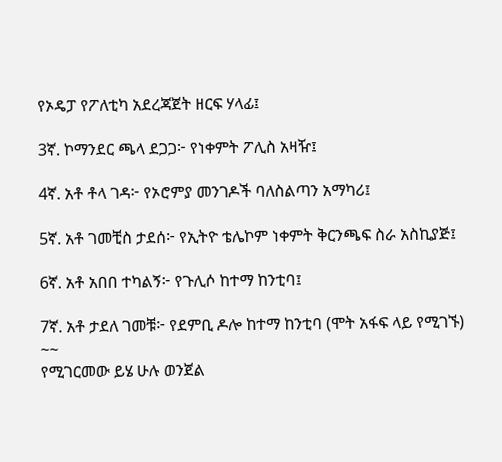የኦዴፓ የፖለቲካ አደረጃጀት ዘርፍ ሃላፊ፤

3ኛ. ኮማንደር ጫላ ደጋጋ፦ የነቀምት ፖሊስ አዛዥ፤

4ኛ. አቶ ቶላ ገዳ፦ የኦሮምያ መንገዶች ባለስልጣን አማካሪ፤

5ኛ. አቶ ገመቺስ ታደሰ፦ የኢትዮ ቴሌኮም ነቀምት ቅርንጫፍ ስራ አስኪያጅ፤

6ኛ. አቶ አበበ ተካልኝ፦ የጉሊሶ ከተማ ከንቲባ፤

7ኛ. አቶ ታደለ ገመቹ፦ የደምቢ ዶሎ ከተማ ከንቲባ (ሞት አፋፍ ላይ የሚገኙ)
~~
የሚገርመው ይሄ ሁሉ ወንጀል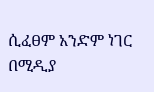ሲፈፀም አንድም ነገር በሚዲያ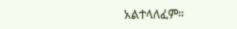አልተላለፈም።